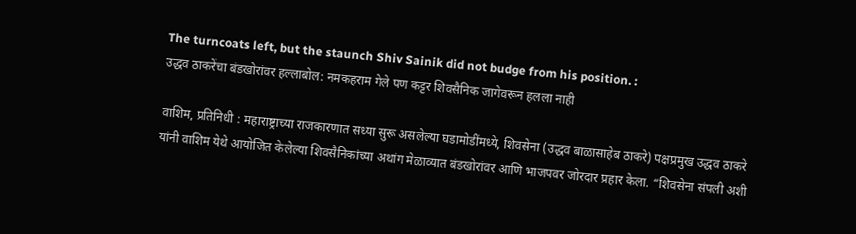The turncoats left, but the staunch Shiv Sainik did not budge from his position. :
उद्धव ठाकरेंचा बंडखोरांवर हल्लाबोल: नमकहराम गेले पण कट्टर शिवसैनिक जागेवरून हलला नाही

वाशिम, प्रतिनिधी : महाराष्ट्राच्या राजकारणात सध्या सुरू असलेल्या घडामोडींमध्ये, शिवसेना (उद्धव बाळासाहेब ठाकरे) पक्षप्रमुख उद्धव ठाकरे यांनी वाशिम येथे आयोजित केलेल्या शिवसैनिकांच्या अथांग मेळाव्यात बंडखोरांवर आणि भाजपवर जोरदार प्रहार केला. “शिवसेना संपली अशी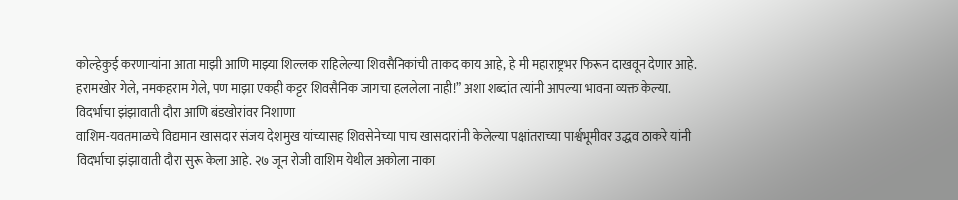कोल्हेकुई करणाऱ्यांना आता माझी आणि माझ्या शिल्लक राहिलेल्या शिवसैनिकांची ताकद काय आहे, हे मी महाराष्ट्रभर फिरून दाखवून देणार आहे. हरामखोर गेले, नमकहराम गेले, पण माझा एकही कट्टर शिवसैनिक जागचा हललेला नाही!” अशा शब्दांत त्यांनी आपल्या भावना व्यक्त केल्या.
विदर्भाचा झंझावाती दौरा आणि बंडखोरांवर निशाणा
वाशिम-यवतमाळचे विद्यमान खासदार संजय देशमुख यांच्यासह शिवसेनेच्या पाच खासदारांनी केलेल्या पक्षांतराच्या पार्श्वभूमीवर उद्धव ठाकरे यांनी विदर्भाचा झंझावाती दौरा सुरू केला आहे. २७ जून रोजी वाशिम येथील अकोला नाका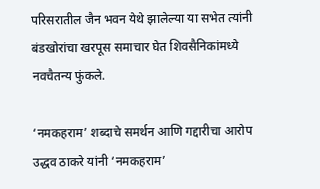परिसरातील जैन भवन येथे झालेल्या या सभेत त्यांनी बंडखोरांचा खरपूस समाचार घेत शिवसैनिकांमध्ये नवचैतन्य फुंकले.

‘नमकहराम’ शब्दाचे समर्थन आणि गद्दारीचा आरोप
उद्धव ठाकरे यांनी ‘नमकहराम’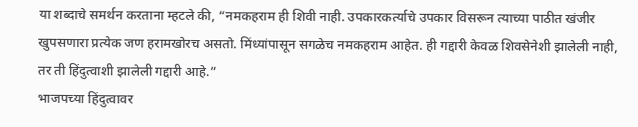या शब्दाचे समर्थन करताना म्हटले की, “नमकहराम ही शिवी नाही. उपकारकर्त्याचे उपकार विसरून त्याच्या पाठीत खंजीर खुपसणारा प्रत्येक जण हरामखोरच असतो. मिंध्यांपासून सगळेच नमकहराम आहेत. ही गद्दारी केवळ शिवसेनेशी झालेली नाही, तर ती हिंदुत्वाशी झालेली गद्दारी आहे.”
भाजपच्या हिंदुत्वावर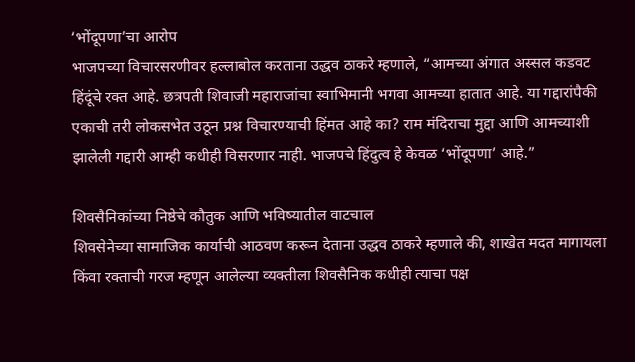‘भोंदूपणा’चा आरोप
भाजपच्या विचारसरणीवर हल्लाबोल करताना उद्धव ठाकरे म्हणाले, “आमच्या अंगात अस्सल कडवट हिंदूंचे रक्त आहे. छत्रपती शिवाजी महाराजांचा स्वाभिमानी भगवा आमच्या हातात आहे. या गद्दारांपैकी एकाची तरी लोकसभेत उठून प्रश्न विचारण्याची हिंमत आहे का? राम मंदिराचा मुद्दा आणि आमच्याशी झालेली गद्दारी आम्ही कधीही विसरणार नाही. भाजपचे हिंदुत्व हे केवळ ‘भोंदूपणा’ आहे.”

शिवसैनिकांच्या निष्ठेचे कौतुक आणि भविष्यातील वाटचाल
शिवसेनेच्या सामाजिक कार्याची आठवण करून देताना उद्धव ठाकरे म्हणाले की, शाखेत मदत मागायला किंवा रक्ताची गरज म्हणून आलेल्या व्यक्तीला शिवसैनिक कधीही त्याचा पक्ष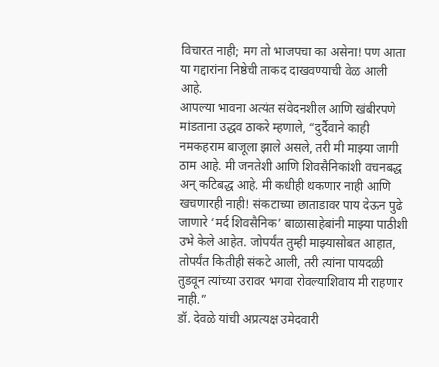विचारत नाही; मग तो भाजपचा का असेना! पण आता या गद्दारांना निष्ठेची ताकद दाखवण्याची वेळ आली आहे.
आपल्या भावना अत्यंत संवेदनशील आणि खंबीरपणे मांडताना उद्धव ठाकरे म्हणाले, “दुर्दैवाने काही नमकहराम बाजूला झाले असले, तरी मी माझ्या जागी ठाम आहे. मी जनतेशी आणि शिवसैनिकांशी वचनबद्ध अन् कटिबद्ध आहे. मी कधीही थकणार नाही आणि खचणारही नाही! संकटाच्या छाताडावर पाय देऊन पुढे जाणारे ‘मर्द शिवसैनिक’ बाळासाहेबांनी माझ्या पाठीशी उभे केले आहेत. जोपर्यंत तुम्ही माझ्यासोबत आहात, तोपर्यंत कितीही संकटे आली, तरी त्यांना पायदळी तुडवून त्यांच्या उरावर भगवा रोवल्याशिवाय मी राहणार नाही.”
डॉ. देवळे यांची अप्रत्यक्ष उमेदवारी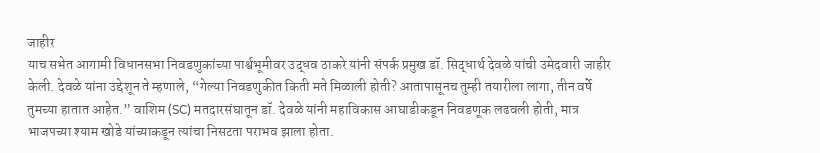जाहीर
याच सभेत आगामी विधानसभा निवडणुकांच्या पार्श्वभूमीवर उद्धव ठाकरे यांनी संपर्क प्रमुख डॉ. सिद्धार्थ देवळे यांची उमेदवारी जाहीर केली. देवळे यांना उद्देशून ते म्हणाले, “गेल्या निवडणुकीत किती मते मिळाली होती? आतापासूनच तुम्ही तयारीला लागा, तीन वर्षे तुमच्या हातात आहेत.” वाशिम (SC) मतदारसंघातून डॉ. देवळे यांनी महाविकास आघाडीकडून निवडणूक लढवली होती, मात्र भाजपच्या श्याम खोडे यांच्याकडून त्यांचा निसटता पराभव झाला होता.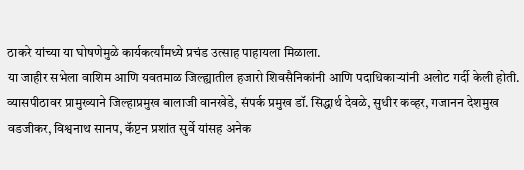ठाकरे यांच्या या घोषणेमुळे कार्यकर्त्यांमध्ये प्रचंड उत्साह पाहायला मिळाला.
या जाहीर सभेला वाशिम आणि यवतमाळ जिल्ह्यातील हजारो शिवसैनिकांनी आणि पदाधिकाऱ्यांनी अलोट गर्दी केली होती. व्यासपीठावर प्रामुख्याने जिल्हाप्रमुख बालाजी वानखेडे, संपर्क प्रमुख डॉ. सिद्धार्थ देवळे, सुधीर कव्हर, गजानन देशमुख वडजीकर, विश्वनाथ सानप, कॅप्टन प्रशांत सुर्वे यांसह अनेक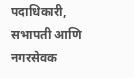पदाधिकारी, सभापती आणि नगरसेवक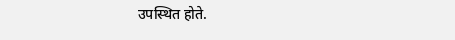उपस्थित होते.